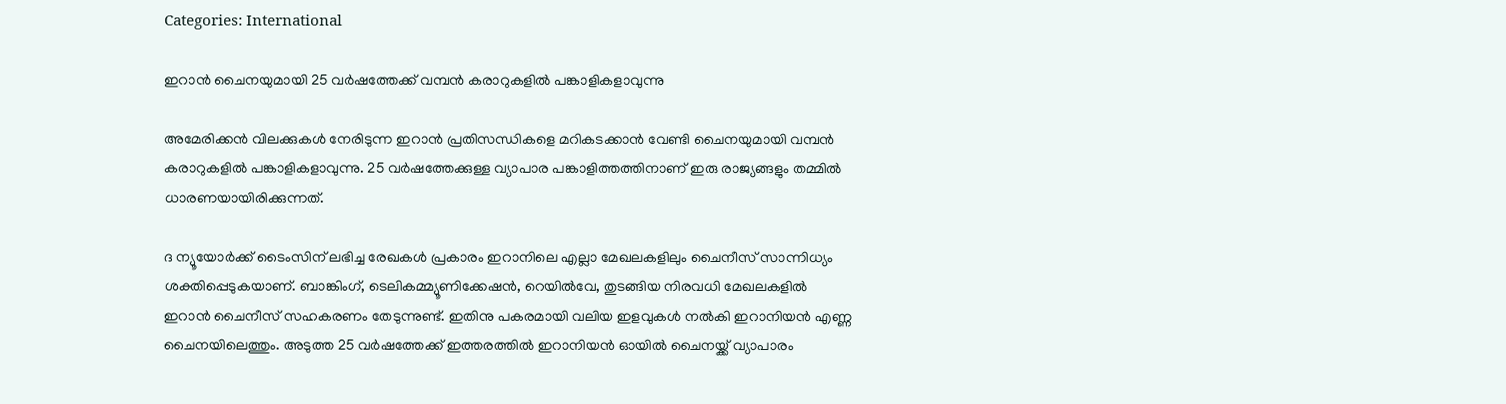Categories: International

ഇറാന്‍ ചൈനയുമായി 25 വര്‍ഷത്തേക്ക് വമ്പന്‍ കരാറുകളില്‍ പങ്കാളികളാവുന്നു

അമേരിക്കന്‍ വിലക്കുകള്‍ നേരിടുന്ന ഇറാന്‍ പ്രതിസന്ധികളെ മറികടക്കാന്‍ വേണ്ടി ചൈനയുമായി വമ്പന്‍ കരാറുകളില്‍ പങ്കാളികളാവുന്നു. 25 വര്‍ഷത്തേക്കുള്ള വ്യാപാര പങ്കാളിത്തത്തിനാണ് ഇരു രാജ്യങ്ങളും തമ്മില്‍ ധാരണയായിരിക്കുന്നത്.

ദ ന്യൂയോര്‍ക്ക് ടൈംസിന് ലഭിച്ച രേഖകള്‍ പ്രകാരം ഇറാനിലെ എല്ലാ മേഖലകളിലും ചൈനീസ് സാന്നിധ്യം ശക്തിപ്പെടുകയാണ്. ബാങ്കിംഗ്, ടെലികമ്മ്യൂണിക്കേഷന്‍, റെയില്‍വേ, തുടങ്ങിയ നിരവധി മേഖലകളില്‍ ഇറാന്‍ ചൈനീസ് സഹകരണം തേടുന്നുണ്ട്. ഇതിനു പകരമായി വലിയ ഇളവുകള്‍ നല്‍കി ഇറാനിയന്‍ എണ്ണ ചൈനയിലെത്തും. അടുത്ത 25 വര്‍ഷത്തേക്ക് ഇത്തരത്തില്‍ ഇറാനിയന്‍ ഓയില്‍ ചൈനയ്ക്ക് വ്യാപാരം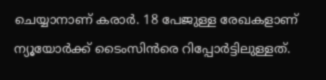ചെയ്യാനാണ് കരാര്‍. 18 പേജുള്ള രേഖകളാണ് ന്യൂയോര്‍ക്ക് ടൈംസിന്‍രെ റിപ്പോര്‍ട്ടിലുള്ളത്.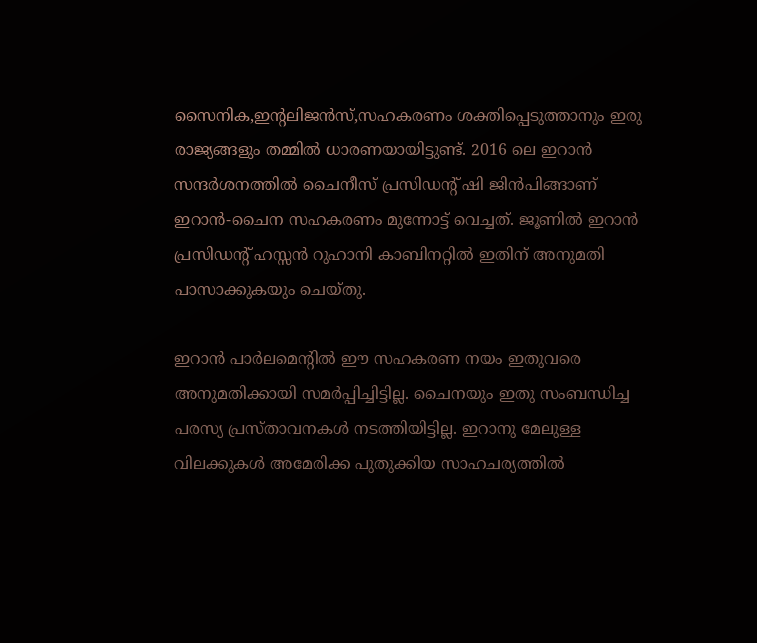സൈനിക,ഇന്റലിജന്‍സ്,സഹകരണം ശക്തിപ്പെടുത്താനും ഇരു രാജ്യങ്ങളും തമ്മില്‍ ധാരണയായിട്ടുണ്ട്. 2016 ലെ ഇറാന്‍ സന്ദര്‍ശനത്തില്‍ ചൈനീസ് പ്രസിഡന്റ് ഷി ജിന്‍പിങ്ങാണ് ഇറാന്‍-ചൈന സഹകരണം മുന്നോട്ട് വെച്ചത്. ജൂണില്‍ ഇറാന്‍ പ്രസിഡന്റ് ഹസ്സന്‍ റുഹാനി കാബിനറ്റില്‍ ഇതിന് അനുമതി പാസാക്കുകയും ചെയ്തു.

ഇറാന്‍ പാര്‍ലമെന്റില്‍ ഈ സഹകരണ നയം ഇതുവരെ അനുമതിക്കായി സമര്‍പ്പിച്ചിട്ടില്ല. ചൈനയും ഇതു സംബന്ധിച്ച പരസ്യ പ്രസ്താവനകള്‍ നടത്തിയിട്ടില്ല. ഇറാനു മേലുള്ള വിലക്കുകള്‍ അമേരിക്ക പുതുക്കിയ സാഹചര്യത്തില്‍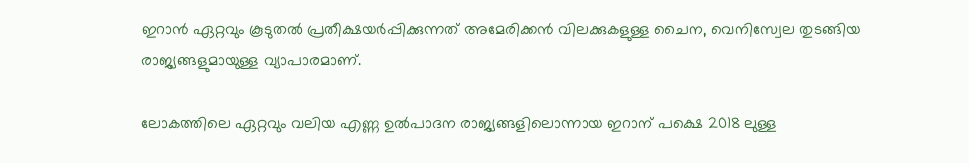ഇറാന്‍ ഏറ്റവും കൂടുതല്‍ പ്രതീക്ഷയര്‍പ്പിക്കുന്നത് അമേരിക്കന്‍ വിലക്കുകളുള്ള ചൈന, വെനിസ്വേല തുടങ്ങിയ രാജ്യങ്ങളുമായുള്ള വ്യാപാരമാണ്.

ലോകത്തിലെ ഏറ്റവും വലിയ എണ്ണ ഉല്‍പാദന രാജ്യങ്ങളിലൊന്നായ ഇറാന് പക്ഷെ 2018 ലുള്ള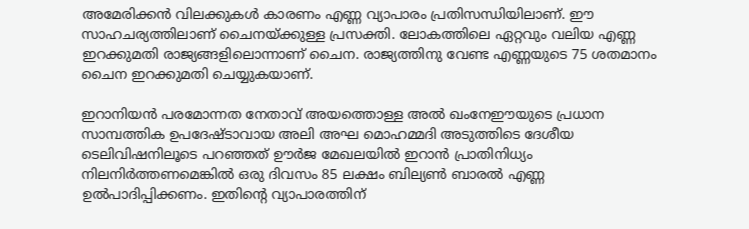അമേരിക്കന്‍ വിലക്കുകള്‍ കാരണം എണ്ണ വ്യാപാരം പ്രതിസന്ധിയിലാണ്. ഈ സാഹചര്യത്തിലാണ് ചൈനയ്ക്കുള്ള പ്രസക്തി. ലോകത്തിലെ ഏറ്റവും വലിയ എണ്ണ ഇറക്കുമതി രാജ്യങ്ങളിലൊന്നാണ് ചൈന. രാജ്യത്തിനു വേണ്ട എണ്ണയുടെ 75 ശതമാനം ചൈന ഇറക്കുമതി ചെയ്യുകയാണ്.

ഇറാനിയന്‍ പരമോന്നത നേതാവ് അയത്തൊള്ള അല്‍ ഖംനേഈയുടെ പ്രധാന സാമ്പത്തിക ഉപദേഷ്ടാവായ അലി അഘ മൊഹമ്മദി അടുത്തിടെ ദേശീയ ടെലിവിഷനിലൂടെ പറഞ്ഞത് ഊര്‍ജ മേഖലയില്‍ ഇറാന്‍ പ്രാതിനിധ്യം നിലനിര്‍ത്തണമെങ്കില്‍ ഒരു ദിവസം 85 ലക്ഷം ബില്യണ്‍ ബാരല്‍ എണ്ണ ഉല്‍പാദിപ്പിക്കണം. ഇതിന്റെ വ്യാപാരത്തിന്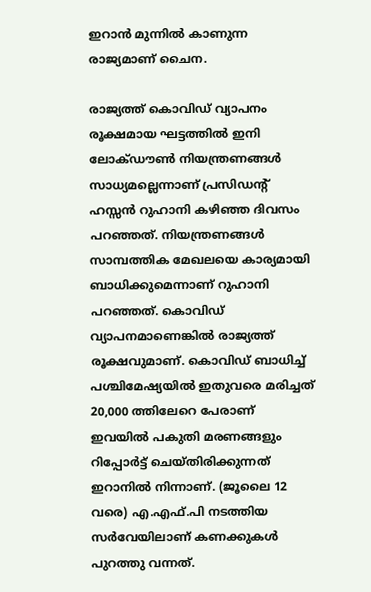ഇറാന്‍ മുന്നില്‍ കാണുന്ന രാജ്യമാണ് ചൈന.

രാജ്യത്ത് കൊവിഡ് വ്യാപനം രൂക്ഷമായ ഘട്ടത്തില്‍ ഇനി ലോക്ഡൗണ്‍ നിയന്ത്രണങ്ങള്‍ സാധ്യമല്ലെന്നാണ് പ്രസിഡന്റ് ഹസ്സന്‍ റുഹാനി കഴിഞ്ഞ ദിവസം പറഞ്ഞത്. നിയന്ത്രണങ്ങള്‍ സാമ്പത്തിക മേഖലയെ കാര്യമായി ബാധിക്കുമെന്നാണ് റുഹാനി പറഞ്ഞത്. കൊവിഡ് വ്യാപനമാണെങ്കില്‍ രാജ്യത്ത് രൂക്ഷവുമാണ്. കൊവിഡ് ബാധിച്ച് പശ്ചിമേഷ്യയില്‍ ഇതുവരെ മരിച്ചത് 20,000 ത്തിലേറെ പേരാണ് ഇവയില്‍ പകുതി മരണങ്ങളും റിപ്പോര്‍ട്ട് ചെയ്തിരിക്കുന്നത് ഇറാനില്‍ നിന്നാണ്. (ജൂലൈ 12 വരെ) എ.എഫ്.പി നടത്തിയ സര്‍വേയിലാണ് കണക്കുകള്‍ പുറത്തു വന്നത്.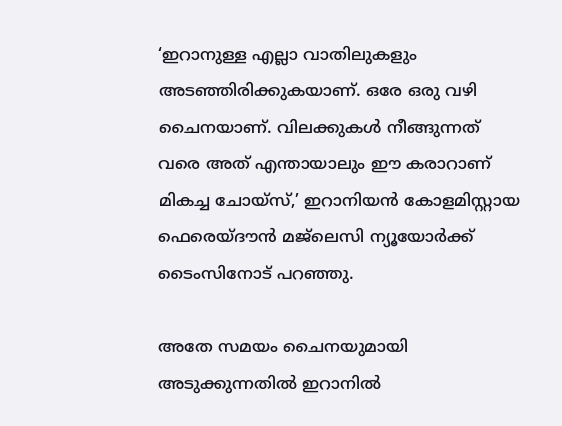‘ഇറാനുള്ള എല്ലാ വാതിലുകളും അടഞ്ഞിരിക്കുകയാണ്. ഒരേ ഒരു വഴി ചൈനയാണ്. വിലക്കുകള്‍ നീങ്ങുന്നത് വരെ അത് എന്തായാലും ഈ കരാറാണ് മികച്ച ചോയ്‌സ്,’ ഇറാനിയന്‍ കോളമിസ്റ്റായ ഫെരെയ്ദൗന്‍ മജ്‌ലെസി ന്യൂയോര്‍ക്ക് ടൈംസിനോട് പറഞ്ഞു.

അതേ സമയം ചൈനയുമായി അടുക്കുന്നതില്‍ ഇറാനില്‍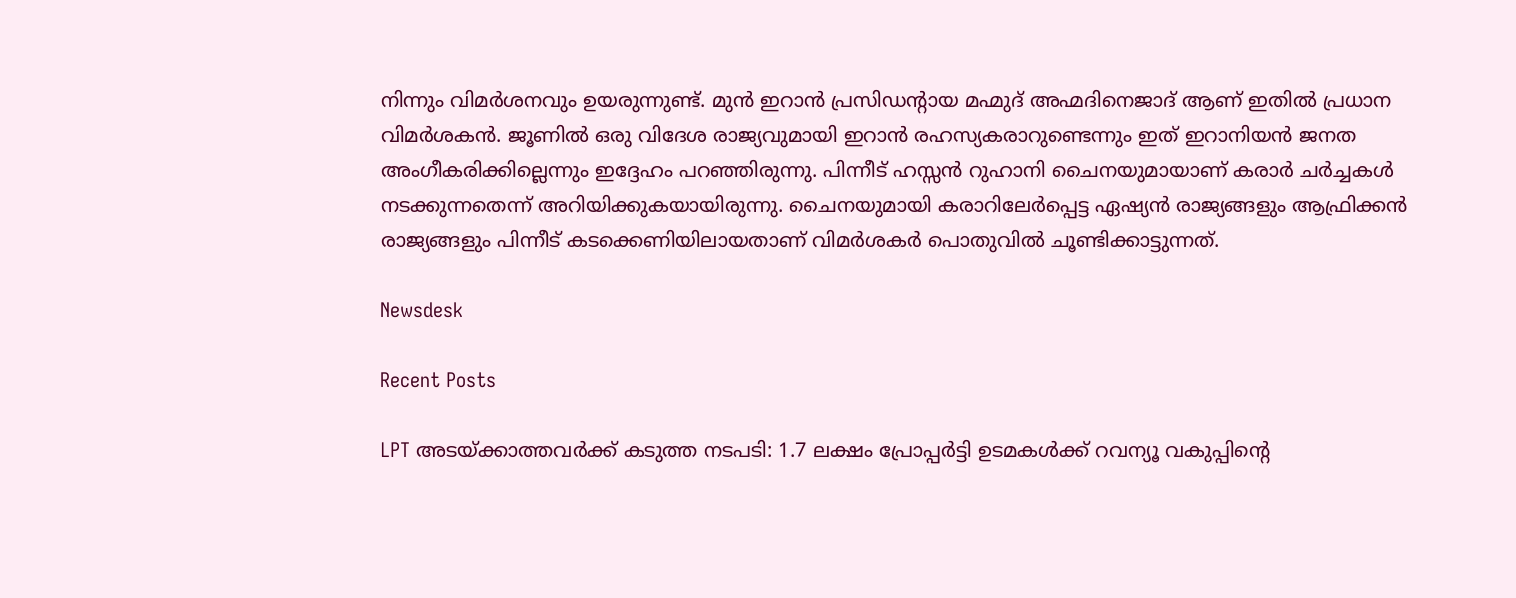നിന്നും വിമര്‍ശനവും ഉയരുന്നുണ്ട്. മുന്‍ ഇറാന്‍ പ്രസിഡന്റായ മഹ്മുദ് അഹ്മദിനെജാദ് ആണ് ഇതില്‍ പ്രധാന വിമര്‍ശകന്‍. ജൂണില്‍ ഒരു വിദേശ രാജ്യവുമായി ഇറാന്‍ രഹസ്യകരാറുണ്ടെന്നും ഇത് ഇറാനിയന്‍ ജനത അംഗീകരിക്കില്ലെന്നും ഇദ്ദേഹം പറഞ്ഞിരുന്നു. പിന്നീട് ഹസ്സന്‍ റുഹാനി ചൈനയുമായാണ് കരാര്‍ ചര്‍ച്ചകള്‍ നടക്കുന്നതെന്ന് അറിയിക്കുകയായിരുന്നു. ചൈനയുമായി കരാറിലേര്‍പ്പെട്ട ഏഷ്യന്‍ രാജ്യങ്ങളും ആഫ്രിക്കന്‍ രാജ്യങ്ങളും പിന്നീട് കടക്കെണിയിലായതാണ് വിമര്‍ശകര്‍ പൊതുവില്‍ ചൂണ്ടിക്കാട്ടുന്നത്.

Newsdesk

Recent Posts

LPT അടയ്ക്കാത്തവർക്ക് കടുത്ത നടപടി: 1.7 ലക്ഷം പ്രോപ്പർട്ടി ഉടമകൾക്ക് റവന്യൂ വകുപ്പിന്റെ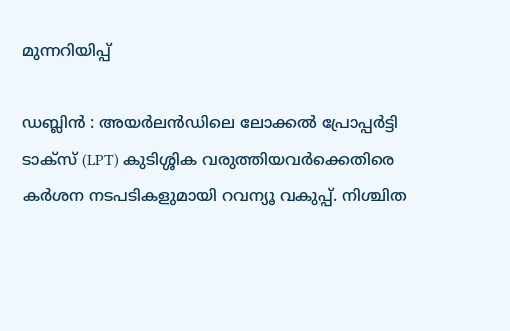മുന്നറിയിപ്പ്

ഡബ്ലിൻ : അയർലൻഡിലെ ലോക്കൽ പ്രോപ്പർട്ടി ടാക്സ് (LPT) കുടിശ്ശിക വരുത്തിയവർക്കെതിരെ കർശന നടപടികളുമായി റവന്യൂ വകുപ്പ്. നിശ്ചിത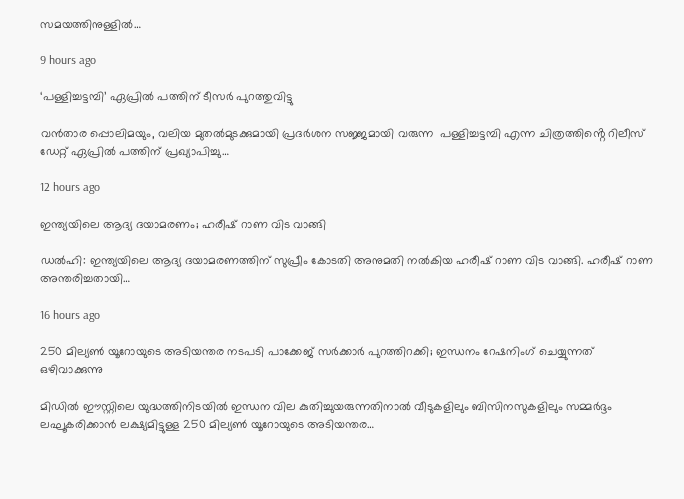സമയത്തിനുള്ളിൽ…

9 hours ago

‘പള്ളിച്ചട്ടമ്പി’ ഏപ്രിൽ പത്തിന് ടീസർ പുറത്തുവിട്ടു

വൻതാര പ്പൊലിമയും, വലിയ മുതൽമുടക്കുമായി പ്രദർശന സജ്ജമായി വരുന്ന  പള്ളിച്ചട്ടമ്പി എന്ന ചിത്രത്തിൻ്റെ റിലീസ് ഡേറ്റ് ഏപ്രിൽ പത്തിന് പ്രഖ്യാപിച്ചു…

12 hours ago

ഇന്ത്യയിലെ ആദ്യ ദയാമരണം; ഹരീഷ് റാണ വിട വാങ്ങി

ഡൽഹി: ഇന്ത്യയിലെ ആദ്യ ദയാമരണത്തിന് സുപ്രീം കോടതി അനുമതി നൽകിയ ഹരീഷ് റാണ വിട വാങ്ങി. ഹരീഷ് റാണ അന്തരിച്ചതായി…

16 hours ago

250 മില്യൺ യൂറോയുടെ അടിയന്തര നടപടി പാക്കേജ് സർക്കാർ പുറത്തിറക്കി; ഇന്ധനം റേഷനിംഗ് ചെയ്യുന്നത് ഒഴിവാക്കുന്നു

മിഡിൽ ഈസ്റ്റിലെ യുദ്ധത്തിനിടയിൽ ഇന്ധന വില കുതിച്ചുയരുന്നതിനാൽ വീടുകളിലും ബിസിനസുകളിലും സമ്മർദ്ദം ലഘൂകരിക്കാൻ ലക്ഷ്യമിട്ടുള്ള 250 മില്യൺ യൂറോയുടെ അടിയന്തര…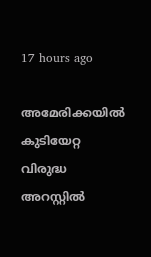17 hours ago

അമേരിക്കയിൽ കുടിയേറ്റ വിരുദ്ധ അറസ്റ്റിൽ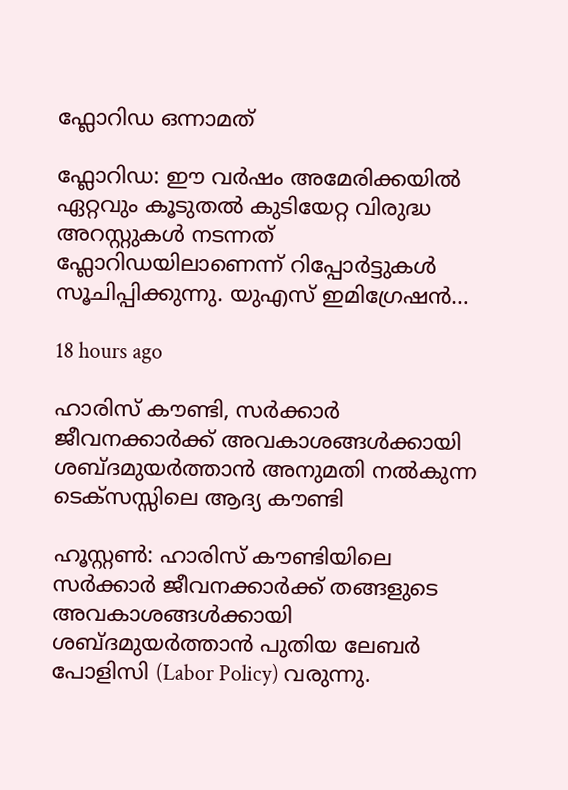ഫ്ലോറിഡ ഒന്നാമത്

ഫ്ലോറിഡ: ഈ വർഷം അമേരിക്കയിൽ ഏറ്റവും കൂടുതൽ കുടിയേറ്റ വിരുദ്ധ അറസ്റ്റുകൾ നടന്നത് ഫ്ലോറിഡയിലാണെന്ന് റിപ്പോർട്ടുകൾ സൂചിപ്പിക്കുന്നു. യുഎസ് ഇമിഗ്രേഷൻ…

18 hours ago

ഹാരിസ് കൗണ്ടി, സർക്കാർ ജീവനക്കാർക്ക് അവകാശങ്ങൾക്കായി ശബ്ദമുയർത്താൻ അനുമതി നൽകുന്ന ടെക്സസ്സിലെ ആദ്യ കൗണ്ടി

ഹൂസ്റ്റൺ: ഹാരിസ് കൗണ്ടിയിലെ സർക്കാർ ജീവനക്കാർക്ക് തങ്ങളുടെ അവകാശങ്ങൾക്കായി ശബ്ദമുയർത്താൻ പുതിയ ലേബർ പോളിസി (Labor Policy) വരുന്നു.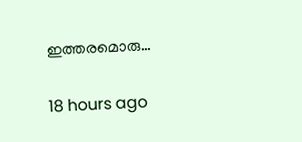ഇത്തരമൊരു…

18 hours ago